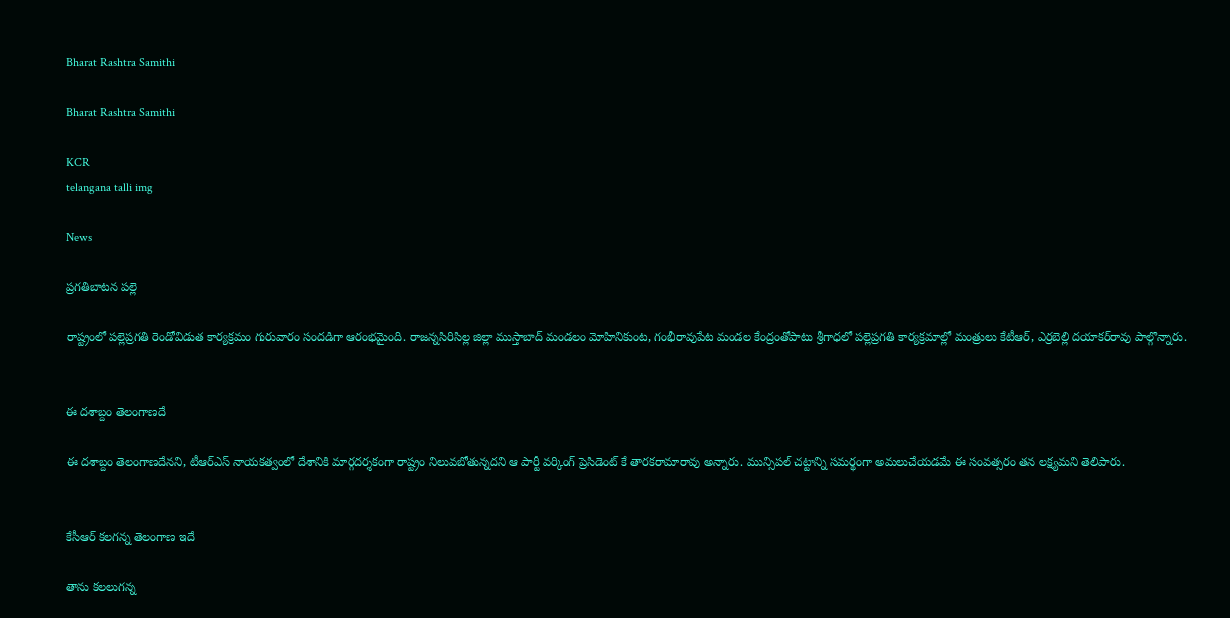Bharat Rashtra Samithi

Bharat Rashtra Samithi

KCR
telangana talli img

News

ప్రగతిబాటన పల్లె

రాష్ట్రంలో పల్లెప్రగతి రెండోవిడుత కార్యక్రమం గురువారం సందడిగా ఆరంభమైంది. రాజన్నసిరిసిల్ల జిల్లా ముస్తాబాద్‌ మండలం మోహినికుంట, గంభీరావుపేట మండల కేంద్రంతోపాటు శ్రీగాధలో పల్లెప్రగతి కార్యక్రమాల్లో మంత్రులు కేటీఆర్‌, ఎర్రబెల్లి దయాకర్‌రావు పాల్గొన్నారు.


ఈ దశాబ్దం తెలంగాణదే

ఈ దశాబ్దం తెలంగాణదేనని, టీఆర్‌ఎస్‌ నాయకత్వంలో దేశానికి మార్గదర్శకంగా రాష్ట్రం నిలువబోతున్నదని ఆ పార్టీ వర్కింగ్‌ ప్రెసిడెంట్‌ కే తారకరామారావు అన్నారు. మున్సిపల్‌ చట్టాన్ని సమర్థంగా అమలుచేయడమే ఈ సంవత్సరం తన లక్ష్యమని తెలిపారు.


కేసీఆర్‌ కలగన్న తెలంగాణ ఇదే

తాను కలలుగన్న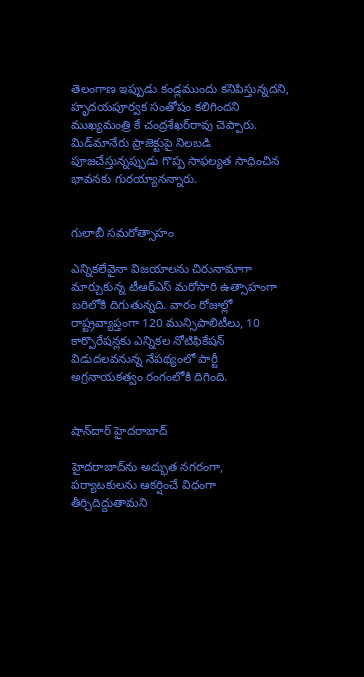తెలంగాణ ఇప్పుడు కండ్లముందు కనిపిస్తున్నదని, హృదయపూర్వక సంతోషం కలిగిందని ముఖ్యమంత్రి కే చంద్రశేఖర్‌రావు చెప్పారు. మిడ్‌మానేరు ప్రాజెక్టుపై నిలబడి పూజచేస్తున్నప్పుడు గొప్ప సాఫల్యత సాధించిన భావనకు గురయ్యానన్నారు.


గులాబీ సమరోత్సాహం

ఎన్నికలేవైనా విజయాలను చిరునామాగా మార్చుకున్న టీఆర్‌ఎస్‌ మరోసారి ఉత్సాహంగా బరిలోకి దిగుతున్నది. వారం రోజుల్లో రాష్ట్రవ్యాప్తంగా 120 మున్సిపాలిటీలు, 10 కార్పొరేషన్లకు ఎన్నికల నోటిఫికేషన్‌ విడుదలవనున్న నేపథ్యంలో పార్టీ అగ్రనాయకత్వం రంగంలోకి దిగింది.


షాన్‌దార్‌ హైదరాబాద్‌

హైదరాబాద్‌ను అద్భుత నగరంగా, పర్యాటకులను ఆకర్షించే విధంగా తీర్చిదిద్దుతామని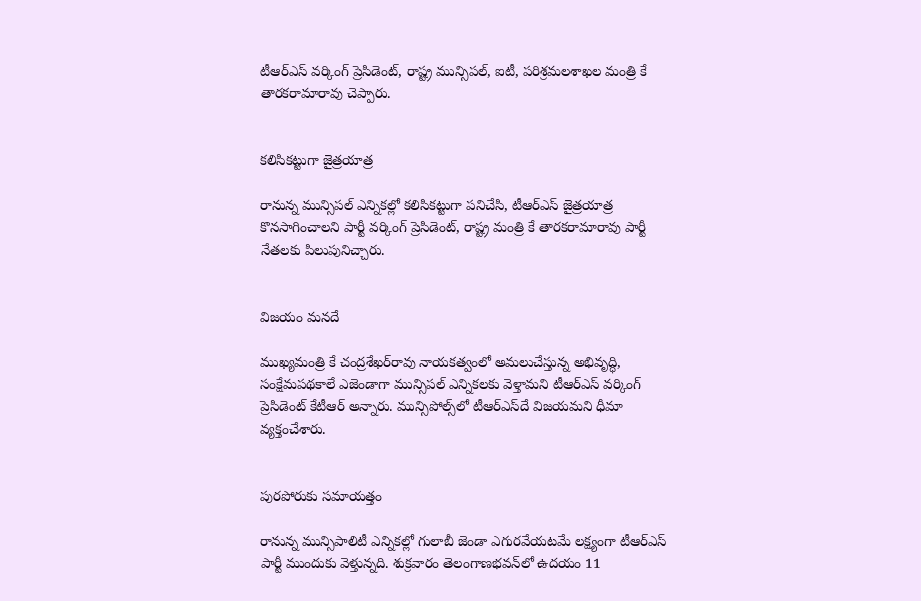టీఆర్‌ఎస్‌ వర్కింగ్‌ ప్రెసిడెంట్‌, రాష్ట్ర మున్సిపల్‌, ఐటీ, పరిశ్రమలశాఖల మంత్రి కే తారకరామారావు చెప్పారు.


కలిసికట్టుగా జైత్రయాత్ర

రానున్న మున్సిపల్‌ ఎన్నికల్లో కలిసికట్టుగా పనిచేసి, టీఆర్‌ఎస్‌ జైత్రయాత్ర కొనసాగించాలని పార్టీ వర్కింగ్‌ ప్రెసిడెంట్‌, రాష్ట్ర మంత్రి కే తారకరామారావు పార్టీ నేతలకు పిలుపునిచ్చారు.


విజయం మనదే

ముఖ్యమంత్రి కే చంద్రశేఖర్‌రావు నాయకత్వంలో అమలుచేస్తున్న అభివృద్ధి, సంక్షేమపథకాలే ఎజెండాగా మున్సిపల్‌ ఎన్నికలకు వెళ్తామని టీఆర్‌ఎస్‌ వర్కింగ్‌ ప్రెసిడెంట్‌ కేటీఆర్‌ అన్నారు. మున్సిపోల్స్‌లో టీఆర్‌ఎస్‌దే విజయమని ధీమా వ్యక్తంచేశారు.


పురపోరుకు సమాయత్తం

రానున్న మున్సిపాలిటీ ఎన్నికల్లో గులాబీ జెండా ఎగురవేయటమే లక్ష్యంగా టీఆర్‌ఎస్‌ పార్టీ ముందుకు వెళ్తున్నది. శుక్రవారం తెలంగాణభవన్‌లో ఉదయం 11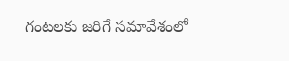గంటలకు జరిగే సమావేశంలో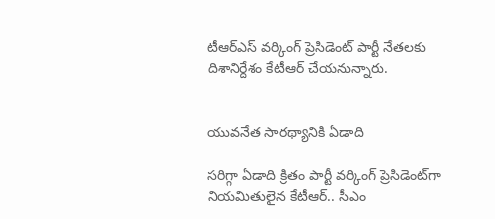టీఆర్‌ఎస్‌ వర్కింగ్‌ ప్రెసిడెంట్‌ పార్టీ నేతలకు దిశానిర్దేశం కేటీఆర్‌ చేయనున్నారు.


యువనేత సారథ్యానికి ఏడాది

సరిగ్గా ఏడాది క్రితం పార్టీ వర్కింగ్ ప్రెసిడెంట్‌గా నియమితులైన కేటీఆర్.. సీఎం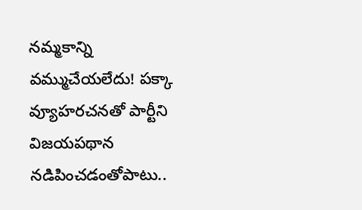నమ్మకాన్ని వమ్ముచేయలేదు! పక్కా వ్యూహరచనతో పార్టీని విజయపథాన నడిపించడంతోపాటు..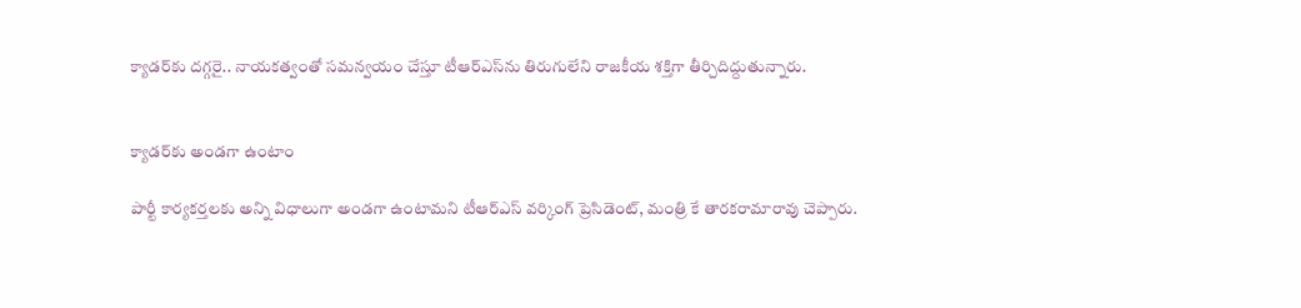క్యాడర్‌కు దగ్గరై.. నాయకత్వంతో సమన్వయం చేస్తూ టీఆర్‌ఎస్‌ను తిరుగులేని రాజకీయ శక్తిగా తీర్చిదిద్దుతున్నారు.


క్యాడర్‌కు అండగా ఉంటాం

పార్టీ కార్యకర్తలకు అన్ని విధాలుగా అండగా ఉంటామని టీఆర్‌ఎస్ వర్కింగ్ ప్రెసిడెంట్, మంత్రి కే తారకరామారావు చెప్పారు.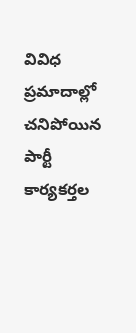వివిధ ప్రమాదాల్లో చనిపోయిన పార్టీ కార్యకర్తల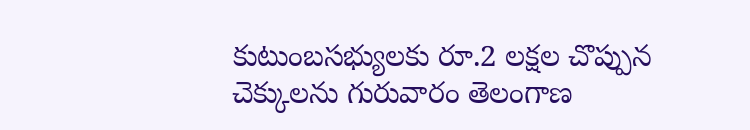కుటుంబసభ్యులకు రూ.2 లక్షల చొప్పున చెక్కులను గురువారం తెలంగాణ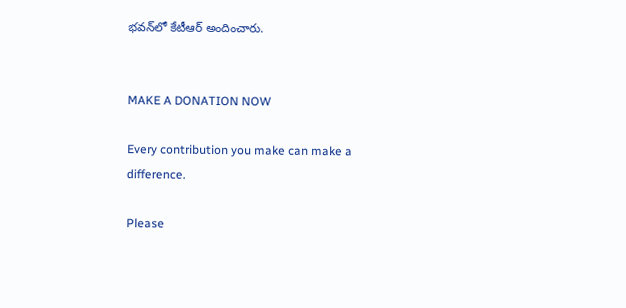భవన్‌లో కేటీఆర్ అందించారు.


MAKE A DONATION NOW

Every contribution you make can make a difference.

Please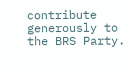contribute generously to the BRS Party.